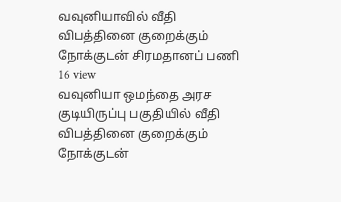வவுனியாவில் வீதி விபத்தினை குறைக்கும் நோக்குடன் சிரமதானப் பணி
16 view
வவுனியா ஒமந்தை அரச குடியிருப்பு பகுதியில் வீதி விபத்தினை குறைக்கும் நோக்குடன்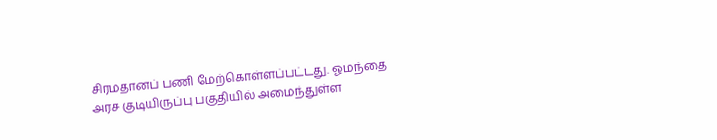சிரமதானப் பணி மேற்கொள்ளப்பட்டது. ஓமந்தை அரச குடியிருப்பு பகுதியில் அமைந்துள்ள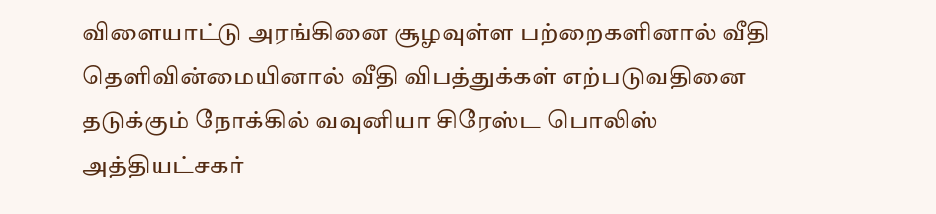விளையாட்டு அரங்கினை சூழவுள்ள பற்றைகளினால் வீதி தெளிவின்மையினால் வீதி விபத்துக்கள் எற்படுவதினை தடுக்கும் நோக்கில் வவுனியா சிரேஸ்ட பொலிஸ் அத்தியட்சகர்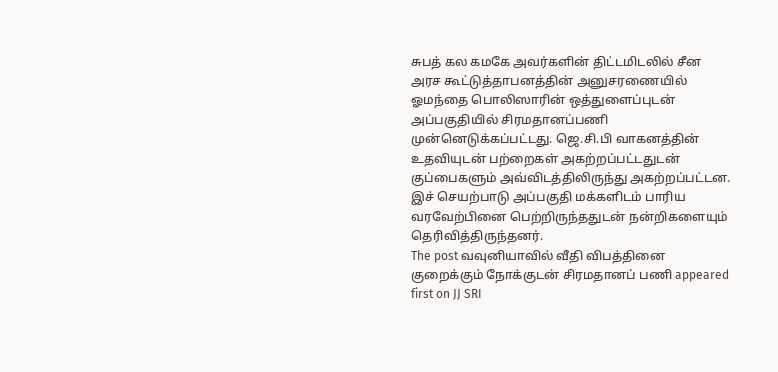சுபத் கல கமகே அவர்களின் திட்டமிடலில் சீன அரச கூட்டுத்தாபனத்தின் அனுசரணையில் ஓமந்தை பொலிஸாரின் ஒத்துளைப்புடன் அப்பகுதியில் சிரமதானப்பணி முன்னெடுக்கப்பட்டது. ஜெ.சி.பி வாகனத்தின் உதவியுடன் பற்றைகள் அகற்றப்பட்டதுடன் குப்பைகளும் அவ்விடத்திலிருந்து அகற்றப்பட்டன. இச் செயற்பாடு அப்பகுதி மக்களிடம் பாரிய வரவேற்பினை பெற்றிருந்ததுடன் நன்றிகளையும் தெரிவித்திருந்தனர்.
The post வவுனியாவில் வீதி விபத்தினை குறைக்கும் நோக்குடன் சிரமதானப் பணி appeared first on JJ SRI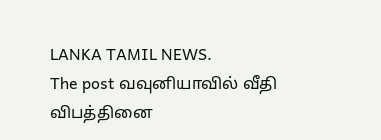LANKA TAMIL NEWS.
The post வவுனியாவில் வீதி விபத்தினை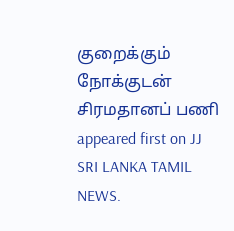குறைக்கும் நோக்குடன் சிரமதானப் பணி appeared first on JJ SRI LANKA TAMIL NEWS.